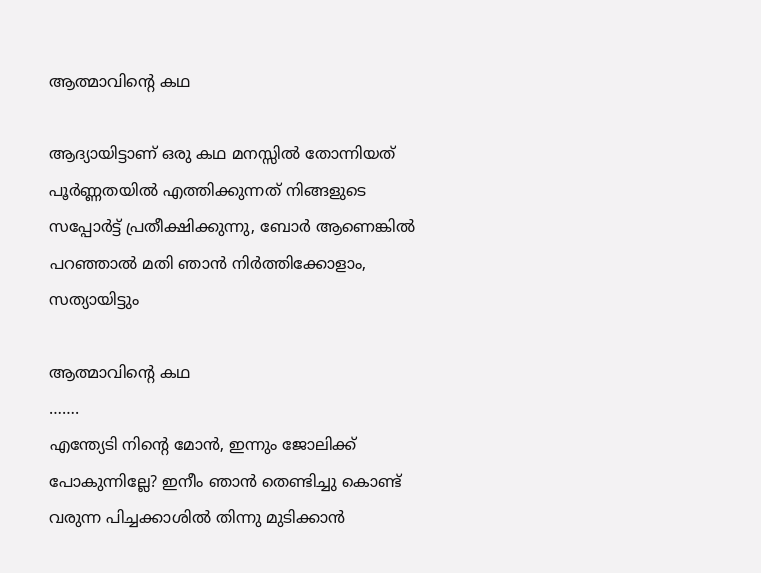ആത്മാവിന്റെ കഥ

ആദ്യായിട്ടാണ് ഒരു കഥ മനസ്സിൽ തോന്നിയത് പൂർണ്ണതയിൽ എത്തിക്കുന്നത് നിങ്ങളുടെ സപ്പോർട്ട് പ്രതീക്ഷിക്കുന്നു, ബോർ ആണെങ്കിൽ പറഞ്ഞാൽ മതി ഞാൻ നിർത്തിക്കോളാം, സത്യായിട്ടും

ആത്മാവിന്റെ കഥ
…….
എന്ത്യേടി നിന്റെ മോൻ, ഇന്നും ജോലിക്ക് പോകുന്നില്ലേ? ഇനീം ഞാൻ തെണ്ടിച്ചു കൊണ്ട് വരുന്ന പിച്ചക്കാശിൽ തിന്നു മുടിക്കാൻ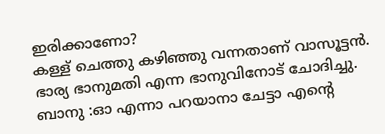ഇരിക്കാണോ?
കള്ള് ചെത്തു കഴിഞ്ഞു വന്നതാണ് വാസൂട്ടൻ. ഭാര്യ ഭാനുമതി എന്ന ഭാനുവിനോട് ചോദിച്ചു.
ബാനു :ഓ എന്നാ പറയാനാ ചേട്ടാ എന്റെ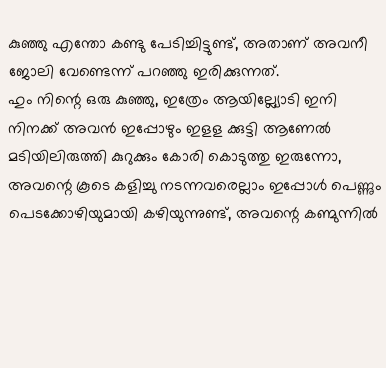കുഞ്ഞു എന്തോ കണ്ടു പേടിച്ചിട്ടുണ്ട്, അതാണ് അവനീ ജോലി വേണ്ടെന്ന് പറഞ്ഞു ഇരിക്കുന്നത്.
ഹും നിന്റെ ഒരു കുഞ്ഞു, ഇത്രേം ആയില്ല്യോടി ഇനി നിനക്ക് അവൻ ഇപ്പോഴും ഇളള ക്കുട്ടി ആണേൽ മടിയിലിരുത്തി കുറുക്കും കോരി കൊടുത്തു ഇരുന്നോ, അവന്റെ കൂടെ കളിച്ചു നടന്നവരെല്ലാം ഇപ്പോൾ പെണ്ണും പെടക്കോഴിയുമായി കഴിയുന്നുണ്ട്, അവന്റെ കണ്മുന്നിൽ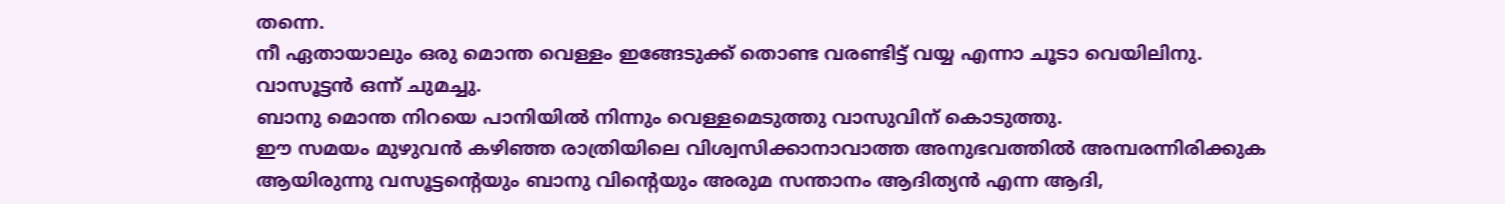തന്നെ.
നീ ഏതായാലും ഒരു മൊന്ത വെള്ളം ഇങ്ങേടുക്ക് തൊണ്ട വരണ്ടിട്ട് വയ്യ എന്നാ ചൂടാ വെയിലിനു.
വാസൂട്ടൻ ഒന്ന് ചുമച്ചു.
ബാനു മൊന്ത നിറയെ പാനിയിൽ നിന്നും വെള്ളമെടുത്തു വാസുവിന് കൊടുത്തു.
ഈ സമയം മുഴുവൻ കഴിഞ്ഞ രാത്രിയിലെ വിശ്വസിക്കാനാവാത്ത അനുഭവത്തിൽ അമ്പരന്നിരിക്കുക ആയിരുന്നു വസൂട്ടന്റെയും ബാനു വിന്റെയും അരുമ സന്താനം ആദിത്യൻ എന്ന ആദി,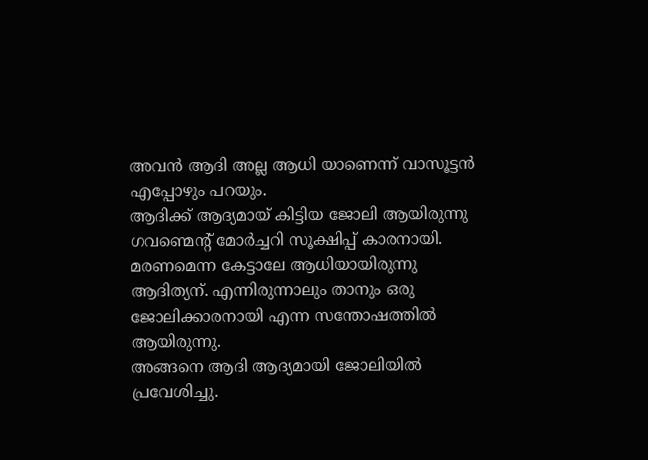അവൻ ആദി അല്ല ആധി യാണെന്ന് വാസൂട്ടൻ എപ്പോഴും പറയും.
ആദിക്ക് ആദ്യമായ് കിട്ടിയ ജോലി ആയിരുന്നു ഗവണ്മെന്റ് മോർച്ചറി സൂക്ഷിപ്പ് കാരനായി.
മരണമെന്ന കേട്ടാലേ ആധിയായിരുന്നു ആദിത്യന്. എന്നിരുന്നാലും താനും ഒരു ജോലിക്കാരനായി എന്ന സന്തോഷത്തിൽ ആയിരുന്നു.
അങ്ങനെ ആദി ആദ്യമായി ജോലിയിൽ പ്രവേശിച്ചു.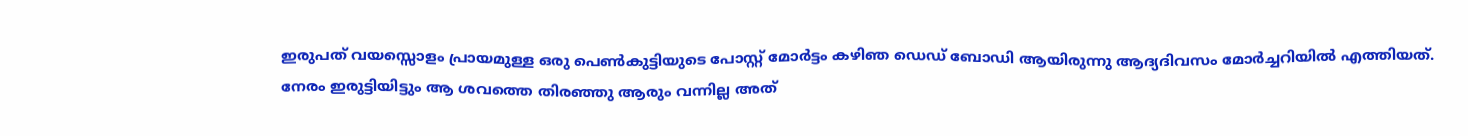ഇരുപത് വയസ്സൊളം പ്രായമുള്ള ഒരു പെൺകുട്ടിയുടെ പോസ്റ്റ്‌ മോർട്ടം കഴിഞ ഡെഡ് ബോഡി ആയിരുന്നു ആദ്യദിവസം മോർച്ചറിയിൽ എത്തിയത്.
നേരം ഇരുട്ടിയിട്ടും ആ ശവത്തെ തിരഞ്ഞു ആരും വന്നില്ല അത്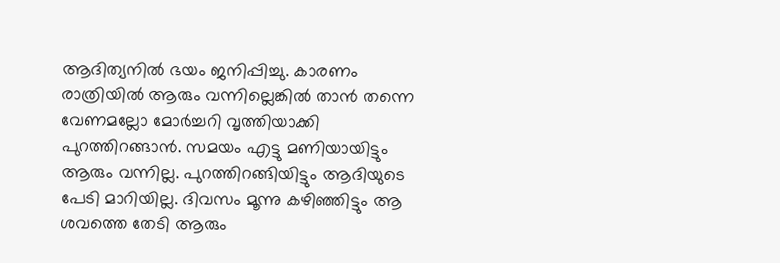ആദിത്യനിൽ ഭയം ജനിപ്പിച്ചു. കാരണം രാത്രിയിൽ ആരും വന്നില്ലെങ്കിൽ താൻ തന്നെ വേണമല്ലോ മോർച്ചറി വൃത്തിയാക്കി പുറത്തിറങ്ങാൻ. സമയം എട്ടു മണിയായിട്ടും ആരും വന്നില്ല. പുറത്തിറങ്ങിയിട്ടും ആദിയുടെ പേടി മാറിയില്ല. ദിവസം മൂന്നു കഴിഞ്ഞിട്ടും ആ ശവത്തെ തേടി ആരും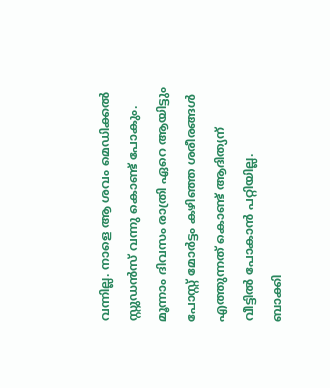വന്നില്ല. നാളെ ആ ശവം മെഡിക്കൽ സ്റ്റുഡൻസ് വന്നു കൊണ്ട് പോകും. മൂന്നാം ദിവസം രാത്രി ഏറെ ആയിട്ടും പോസ്റ്റ്‌ മോർട്ടം കഴിഞ്ഞ ശരീരങ്ങൾ എത്തുന്നത് കൊണ്ട് ആദിത്യന് വീട്ടിൽ പോകാൻ പറ്റിയില്ല.
ബാക്കി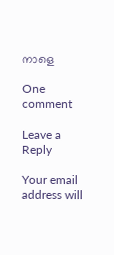നാളെ

One comment

Leave a Reply

Your email address will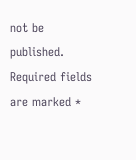not be published. Required fields are marked *